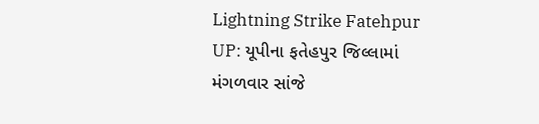Lightning Strike Fatehpur UP: યૂપીના ફતેહપુર જિલ્લામાં મંગળવાર સાંજે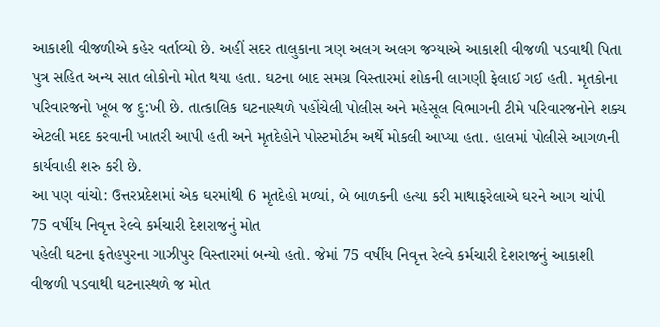આકાશી વીજળીએ કહેર વર્તાવ્યો છે. અહીં સદર તાલુકાના ત્રણ અલગ અલગ જગ્યાએ આકાશી વીજળી પડવાથી પિતા પુત્ર સહિત અન્ય સાત લોકોનો મોત થયા હતા. ઘટના બાદ સમગ્ર વિસ્તારમાં શોકની લાગણી ફેલાઈ ગઈ હતી. મૃતકોના પરિવારજનો ખૂબ જ દુ:ખી છે. તાત્કાલિક ઘટનાસ્થળે પહોંચેલી પોલીસ અને મહેસૂલ વિભાગની ટીમે પરિવારજનોને શક્ય એટલી મદદ કરવાની ખાતરી આપી હતી અને મૃતદેહોને પોસ્ટમોર્ટમ અર્થે મોકલી આપ્યા હતા. હાલમાં પોલીસે આગળની કાર્યવાહી શરુ કરી છે.
આ પણ વાંચો: ઉત્તરપ્રદેશમાં એક ઘરમાંથી 6 મૃતદેહો મળ્યાં, બે બાળકની હત્યા કરી માથાફરેલાએ ઘરને આગ ચાંપી
75 વર્ષીય નિવૃત્ત રેલ્વે કર્મચારી દેશરાજનું મોત
પહેલી ઘટના ફતેહપુરના ગાઝીપુર વિસ્તારમાં બન્યો હતો. જેમાં 75 વર્ષીય નિવૃત્ત રેલ્વે કર્મચારી દેશરાજનું આકાશી વીજળી પડવાથી ઘટનાસ્થળે જ મોત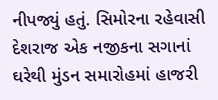નીપજ્યું હતું. સિમોરના રહેવાસી દેશરાજ એક નજીકના સગાનાં ઘરેથી મુંડન સમારોહમાં હાજરી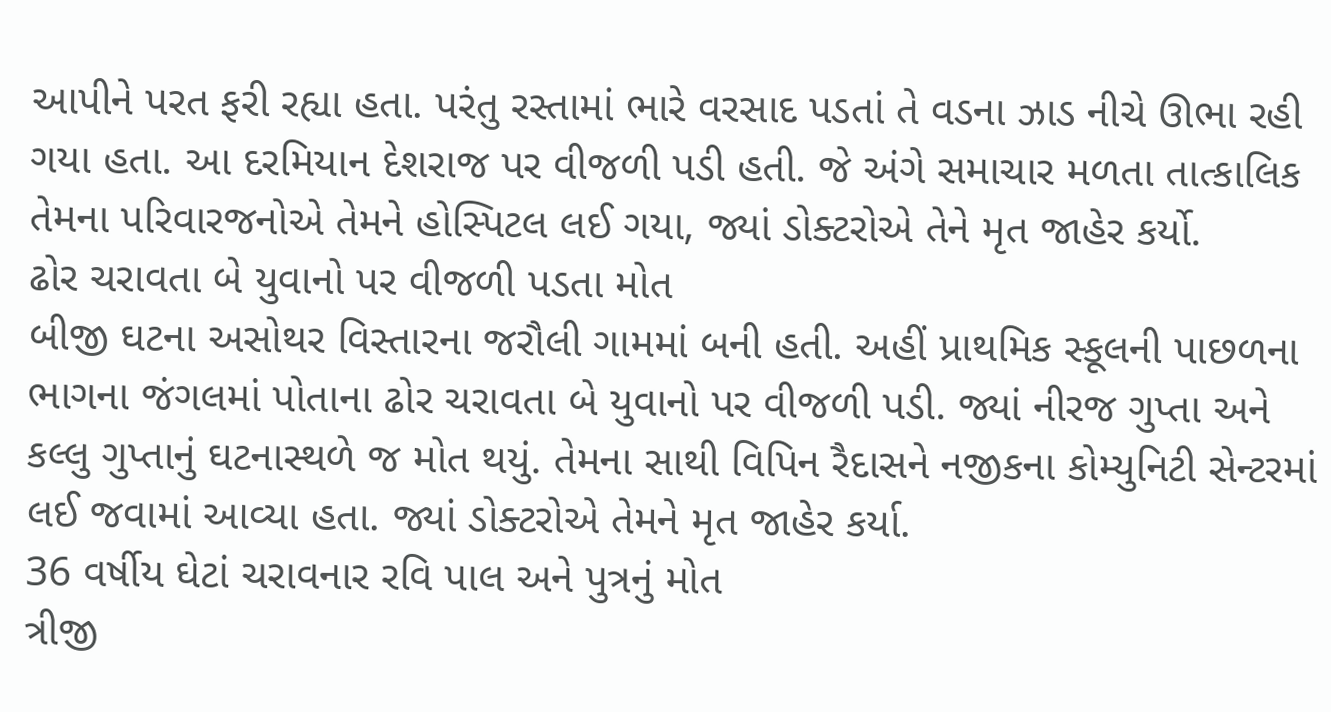આપીને પરત ફરી રહ્યા હતા. પરંતુ રસ્તામાં ભારે વરસાદ પડતાં તે વડના ઝાડ નીચે ઊભા રહી ગયા હતા. આ દરમિયાન દેશરાજ પર વીજળી પડી હતી. જે અંગે સમાચાર મળતા તાત્કાલિક તેમના પરિવારજનોએ તેમને હોસ્પિટલ લઈ ગયા, જ્યાં ડોક્ટરોએ તેને મૃત જાહેર કર્યો.
ઢોર ચરાવતા બે યુવાનો પર વીજળી પડતા મોત
બીજી ઘટના અસોથર વિસ્તારના જરૌલી ગામમાં બની હતી. અહીં પ્રાથમિક સ્કૂલની પાછળના ભાગના જંગલમાં પોતાના ઢોર ચરાવતા બે યુવાનો પર વીજળી પડી. જ્યાં નીરજ ગુપ્તા અને કલ્લુ ગુપ્તાનું ઘટનાસ્થળે જ મોત થયું. તેમના સાથી વિપિન રૈદાસને નજીકના કોમ્યુનિટી સેન્ટરમાં લઈ જવામાં આવ્યા હતા. જ્યાં ડોક્ટરોએ તેમને મૃત જાહેર કર્યા.
36 વર્ષીય ઘેટાં ચરાવનાર રવિ પાલ અને પુત્રનું મોત
ત્રીજી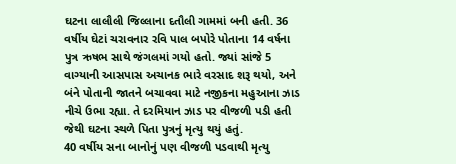ઘટના લાલૌલી જિલ્લાના દતૌલી ગામમાં બની હતી. 36 વર્ષીય ઘેટાં ચરાવનાર રવિ પાલ બપોરે પોતાના 14 વર્ષના પુત્ર ઋષભ સાથે જંગલમાં ગયો હતો. જ્યાં સાંજે 5 વાગ્યાની આસપાસ અચાનક ભારે વરસાદ શરૂ થયો, અને બંને પોતાની જાતને બચાવવા માટે નજીકના મહુઆના ઝાડ નીચે ઉભા રહ્યા. તે દરમિયાન ઝાડ પર વીજળી પડી હતી જેથી ઘટના સ્થળે પિતા પુત્રનું મૃત્યુ થયું હતું.
40 વર્ષીય સના બાનોનું પણ વીજળી પડવાથી મૃત્યુ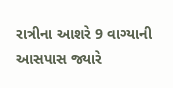રાત્રીના આશરે 9 વાગ્યાની આસપાસ જ્યારે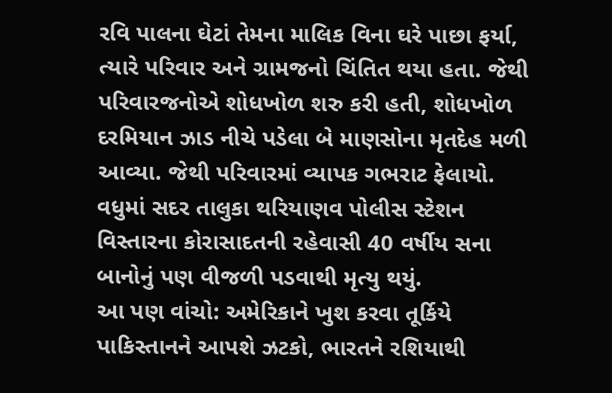રવિ પાલના ઘેટાં તેમના માલિક વિના ઘરે પાછા ફર્યા, ત્યારે પરિવાર અને ગ્રામજનો ચિંતિત થયા હતા. જેથી પરિવારજનોએ શોધખોળ શરુ કરી હતી, શોધખોળ દરમિયાન ઝાડ નીચે પડેલા બે માણસોના મૃતદેહ મળી આવ્યા. જેથી પરિવારમાં વ્યાપક ગભરાટ ફેલાયો. વધુમાં સદર તાલુકા થરિયાણવ પોલીસ સ્ટેશન વિસ્તારના કોરાસાદતની રહેવાસી 40 વર્ષીય સના બાનોનું પણ વીજળી પડવાથી મૃત્યુ થયું.
આ પણ વાંચો: અમેરિકાને ખુશ કરવા તૂર્કિયે પાકિસ્તાનને આપશે ઝટકો, ભારતને રશિયાથી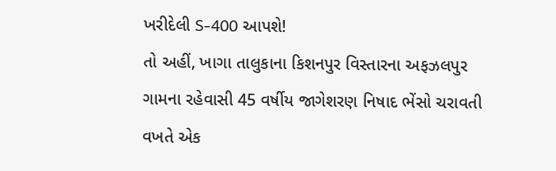ખરીદેલી S-400 આપશે!
તો અહીં, ખાગા તાલુકાના કિશનપુર વિસ્તારના અફઝલપુર ગામના રહેવાસી 45 વર્ષીય જાગેશરણ નિષાદ ભેંસો ચરાવતી વખતે એક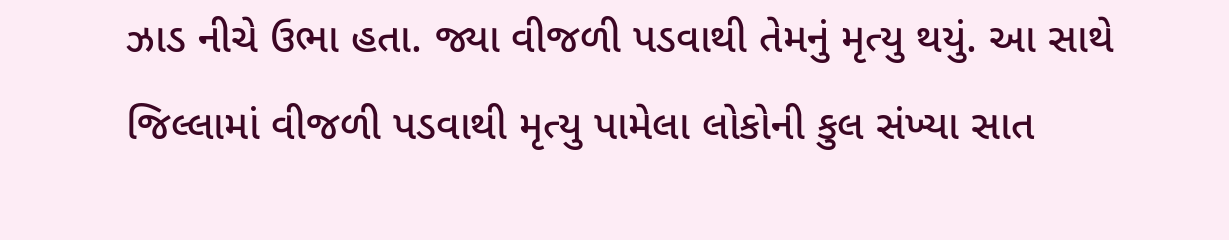ઝાડ નીચે ઉભા હતા. જ્યા વીજળી પડવાથી તેમનું મૃત્યુ થયું. આ સાથે જિલ્લામાં વીજળી પડવાથી મૃત્યુ પામેલા લોકોની કુલ સંખ્યા સાત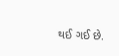થઈ ગઈ છે.